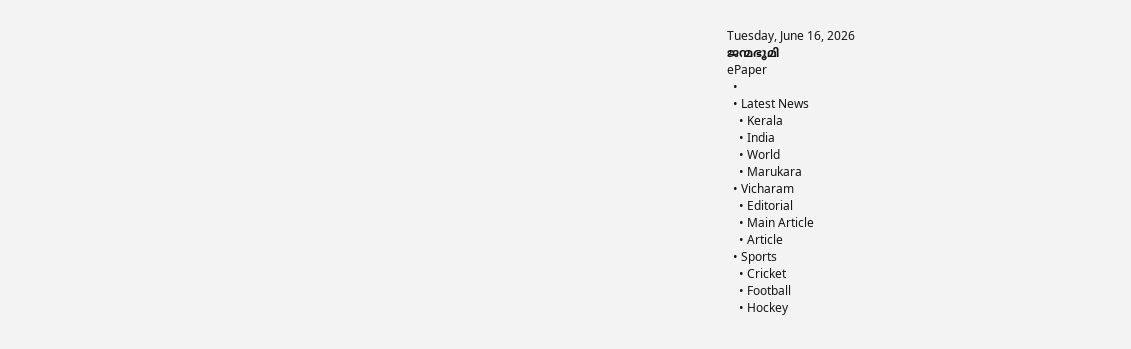Tuesday, June 16, 2026
ജന്മഭൂമി
ePaper
  •
  • Latest News
    • Kerala
    • India
    • World
    • Marukara
  • Vicharam
    • Editorial
    • Main Article
    • Article
  • Sports
    • Cricket
    • Football
    • Hockey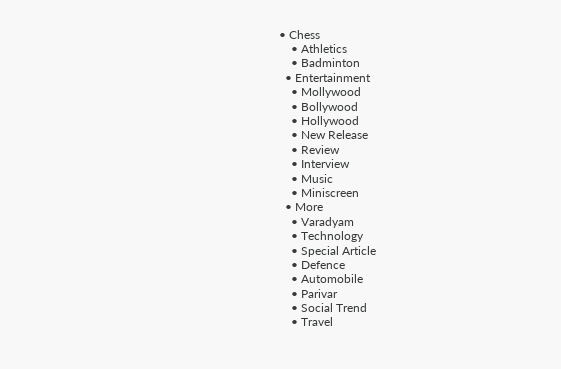• Chess
    • Athletics
    • Badminton
  • Entertainment
    • Mollywood
    • Bollywood
    • Hollywood
    • New Release
    • Review
    • Interview
    • Music
    • Miniscreen
  • More
    • Varadyam
    • Technology
    • Special Article
    • Defence
    • Automobile
    • Parivar
    • Social Trend
    • Travel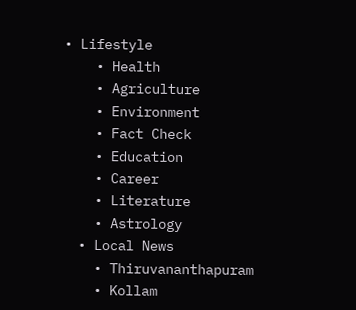• Lifestyle
    • Health
    • Agriculture
    • Environment
    • Fact Check
    • Education
    • Career
    • Literature
    • Astrology
  • Local News
    • Thiruvananthapuram
    • Kollam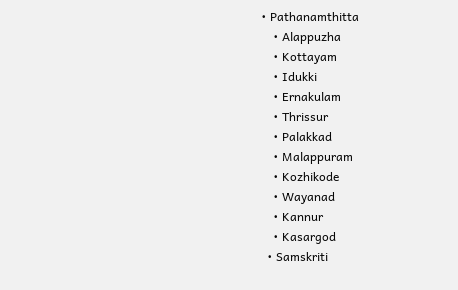• Pathanamthitta
    • Alappuzha
    • Kottayam
    • Idukki
    • Ernakulam
    • Thrissur
    • Palakkad
    • Malappuram
    • Kozhikode
    • Wayanad
    • Kannur
    • Kasargod
  • Samskriti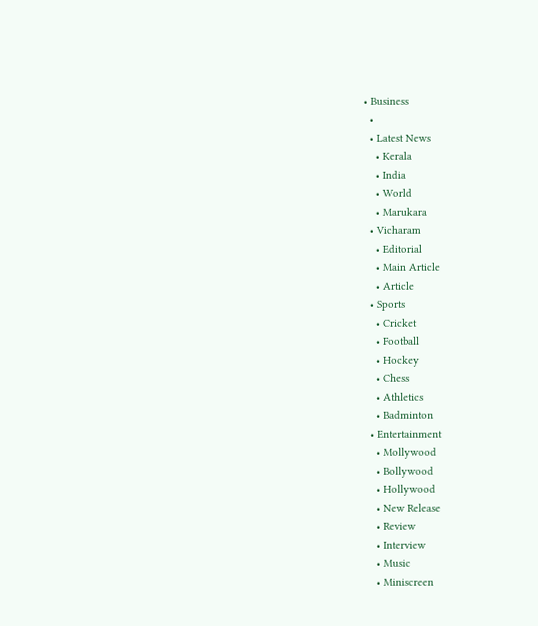• Business
  •
  • Latest News
    • Kerala
    • India
    • World
    • Marukara
  • Vicharam
    • Editorial
    • Main Article
    • Article
  • Sports
    • Cricket
    • Football
    • Hockey
    • Chess
    • Athletics
    • Badminton
  • Entertainment
    • Mollywood
    • Bollywood
    • Hollywood
    • New Release
    • Review
    • Interview
    • Music
    • Miniscreen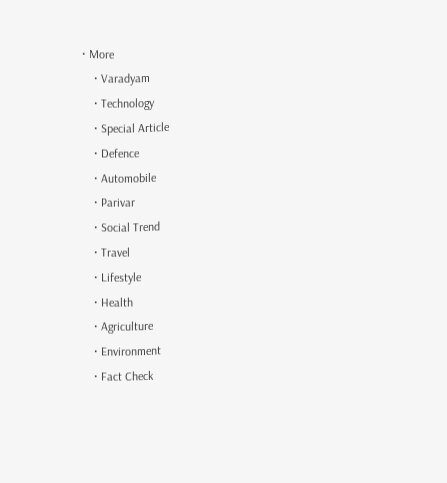• More
    • Varadyam
    • Technology
    • Special Article
    • Defence
    • Automobile
    • Parivar
    • Social Trend
    • Travel
    • Lifestyle
    • Health
    • Agriculture
    • Environment
    • Fact Check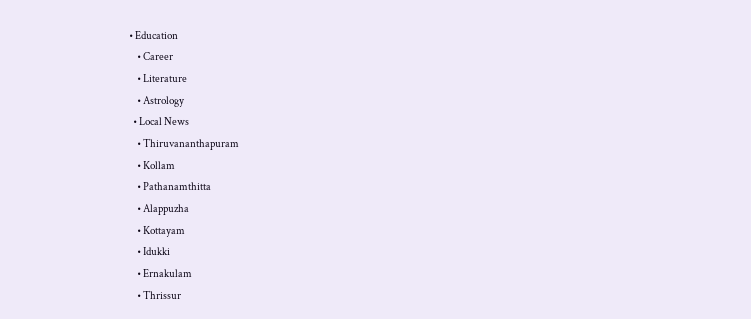• Education
    • Career
    • Literature
    • Astrology
  • Local News
    • Thiruvananthapuram
    • Kollam
    • Pathanamthitta
    • Alappuzha
    • Kottayam
    • Idukki
    • Ernakulam
    • Thrissur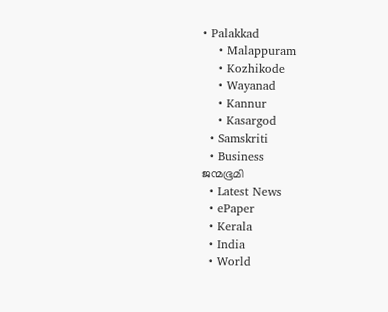• Palakkad
    • Malappuram
    • Kozhikode
    • Wayanad
    • Kannur
    • Kasargod
  • Samskriti
  • Business
ജന്മഭൂമി
  • Latest News
  • ePaper
  • Kerala
  • India
  • World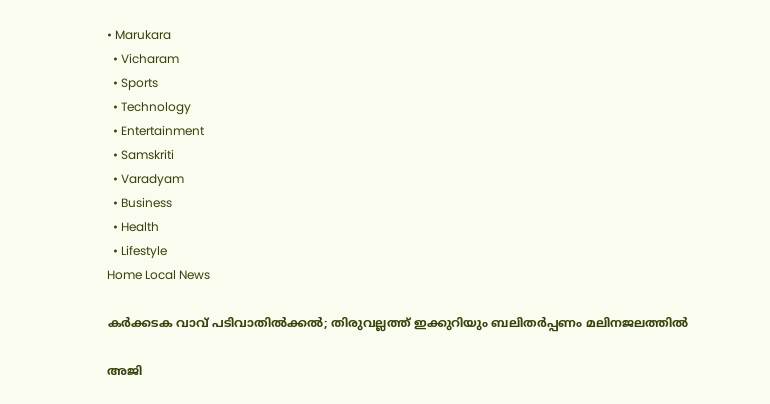• Marukara
  • Vicharam
  • Sports
  • Technology
  • Entertainment
  • Samskriti
  • Varadyam
  • Business
  • Health
  • Lifestyle
Home Local News

കര്‍ക്കടക വാവ് പടിവാതില്‍ക്കല്‍; തിരുവല്ലത്ത് ഇക്കുറിയും ബലിതർപ്പണം മലിനജലത്തിൽ

അജി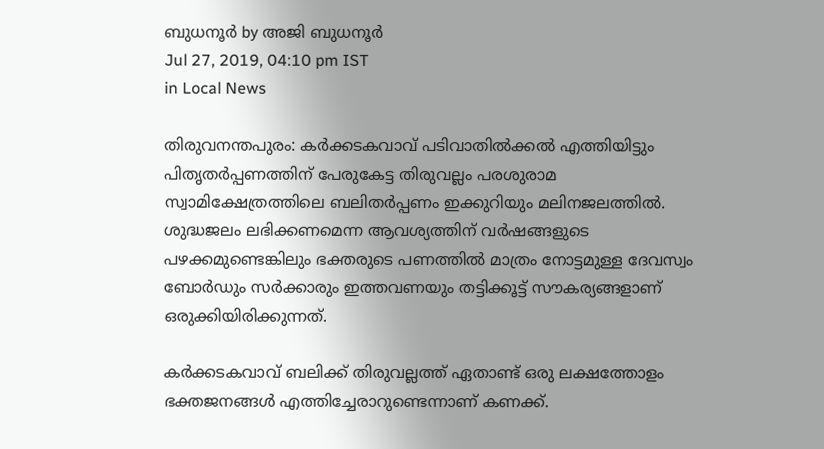ബുധനൂര്‍ by അജി ബുധനൂര്‍
Jul 27, 2019, 04:10 pm IST
in Local News

തിരുവനന്തപുരം: കര്‍ക്കടകവാവ് പടിവാതില്‍ക്കല്‍ എത്തിയിട്ടും പിതൃതര്‍പ്പണത്തിന് പേരുകേട്ട തിരുവല്ലം പരശുരാമ സ്വാമിക്ഷേത്രത്തിലെ ബലിതര്‍പ്പണം ഇക്കുറിയും മലിനജലത്തില്‍. ശുദ്ധജലം ലഭിക്കണമെന്ന ആവശ്യത്തിന് വര്‍ഷങ്ങളുടെ പഴക്കമുണ്ടെങ്കിലും ഭക്തരുടെ പണത്തില്‍ മാത്രം നോട്ടമുള്ള ദേവസ്വം ബോര്‍ഡും സര്‍ക്കാരും ഇത്തവണയും തട്ടിക്കൂട്ട് സൗകര്യങ്ങളാണ്  ഒരുക്കിയിരിക്കുന്നത്.

കര്‍ക്കടകവാവ് ബലിക്ക് തിരുവല്ലത്ത് ഏതാണ്ട് ഒരു ലക്ഷത്തോളം ഭക്തജനങ്ങള്‍ എത്തിച്ചേരാറുണ്ടെന്നാണ് കണക്ക്.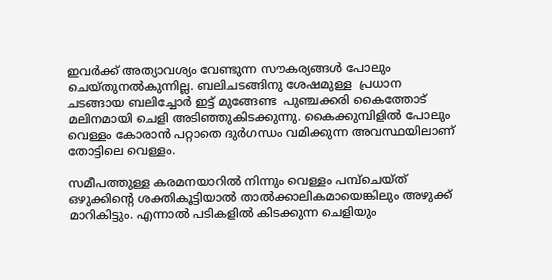ഇവര്‍ക്ക് അത്യാവശ്യം വേണ്ടുന്ന സൗകര്യങ്ങള്‍ പോലും ചെയ്തുനല്‍കുന്നില്ല. ബലിചടങ്ങിനു ശേഷമുള്ള  പ്രധാന ചടങ്ങായ ബലിച്ചോര്‍ ഇട്ട് മുങ്ങേണ്ട  പുഞ്ചക്കരി കൈത്തോട് മലിനമായി ചെളി അടിഞ്ഞുകിടക്കുന്നു. കൈക്കുമ്പിളില്‍ പോലും വെള്ളം കോരാന്‍ പറ്റാതെ ദുര്‍ഗന്ധം വമിക്കുന്ന അവസ്ഥയിലാണ് തോട്ടിലെ വെള്ളം.

സമീപത്തുള്ള കരമനയാറില്‍ നിന്നും വെള്ളം പമ്പ്‌ചെയ്ത് ഒഴുക്കിന്റെ ശക്തികൂട്ടിയാല്‍ താല്‍ക്കാലികമായെങ്കിലും അഴുക്ക് മാറികിട്ടും. എന്നാല്‍ പടികളില്‍ കിടക്കുന്ന ചെളിയും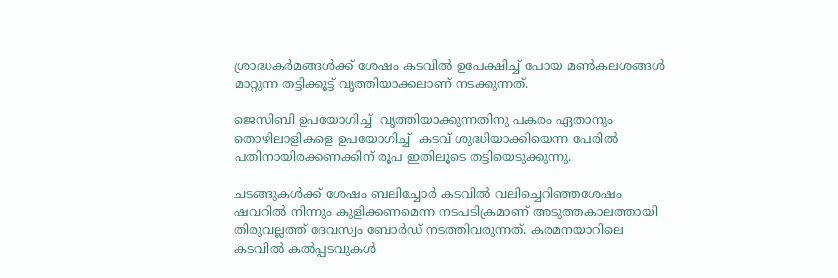ശ്രാദ്ധകര്‍മങ്ങള്‍ക്ക് ശേഷം കടവില്‍ ഉപേക്ഷിച്ച് പോയ മണ്‍കലശങ്ങള്‍ മാറ്റുന്ന തട്ടിക്കൂട്ട് വൃത്തിയാക്കലാണ് നടക്കുന്നത്.

ജെസിബി ഉപയോഗിച്ച്  വൃത്തിയാക്കുന്നതിനു പകരം ഏതാനും തൊഴിലാളികളെ ഉപയോഗിച്ച്  കടവ് ശുദ്ധിയാക്കിയെന്ന പേരില്‍ പതിനായിരക്കണക്കിന് രൂപ ഇതിലൂടെ തട്ടിയെടുക്കുന്നു.

ചടങ്ങുകള്‍ക്ക് ശേഷം ബലിച്ചോര്‍ കടവില്‍ വലിച്ചെറിഞ്ഞശേഷം ഷവറില്‍ നിന്നും കുളിക്കണമെന്ന നടപടിക്രമാണ് അടുത്തകാലത്തായി തിരുവല്ലത്ത് ദേവസ്വം ബോര്‍ഡ് നടത്തിവരുന്നത്. കരമനയാറിലെ കടവില്‍ കല്‍പ്പടവുകള്‍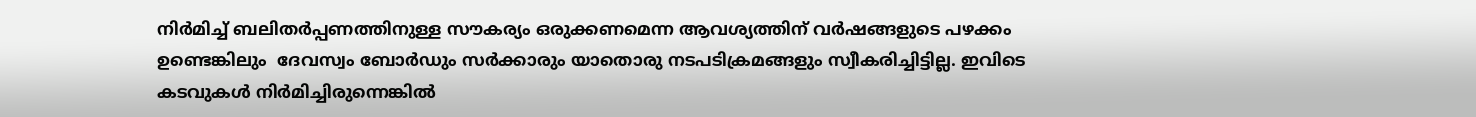നിര്‍മിച്ച് ബലിതര്‍പ്പണത്തിനുള്ള സൗകര്യം ഒരുക്കണമെന്ന ആവശ്യത്തിന് വര്‍ഷങ്ങളുടെ പഴക്കം ഉണ്ടെങ്കിലും  ദേവസ്വം ബോര്‍ഡും സര്‍ക്കാരും യാതൊരു നടപടിക്രമങ്ങളും സ്വീകരിച്ചിട്ടില്ല. ഇവിടെ കടവുകള്‍ നിര്‍മിച്ചിരുന്നെങ്കില്‍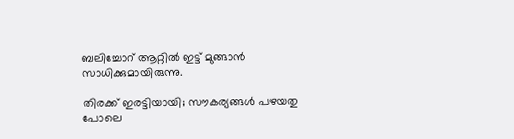ബലിച്ചോറ് ആറ്റില്‍ ഇട്ട് മുങ്ങാന്‍ സാധിക്കുമായിരുന്നു.

തിരക്ക് ഇരട്ടിയായി; സൗകര്യങ്ങള്‍ പഴയതു പോലെ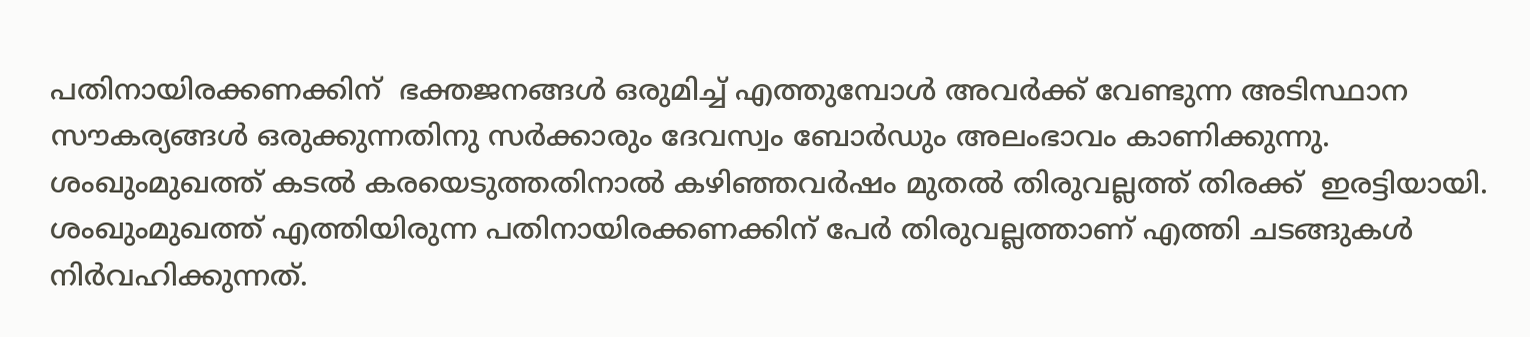പതിനായിരക്കണക്കിന്  ഭക്തജനങ്ങള്‍ ഒരുമിച്ച് എത്തുമ്പോള്‍ അവര്‍ക്ക് വേണ്ടുന്ന അടിസ്ഥാന സൗകര്യങ്ങള്‍ ഒരുക്കുന്നതിനു സര്‍ക്കാരും ദേവസ്വം ബോര്‍ഡും അലംഭാവം കാണിക്കുന്നു. ശംഖുംമുഖത്ത് കടല്‍ കരയെടുത്തതിനാല്‍ കഴിഞ്ഞവര്‍ഷം മുതല്‍ തിരുവല്ലത്ത് തിരക്ക്  ഇരട്ടിയായി. ശംഖുംമുഖത്ത് എത്തിയിരുന്ന പതിനായിരക്കണക്കിന് പേര്‍ തിരുവല്ലത്താണ് എത്തി ചടങ്ങുകള്‍ നിര്‍വഹിക്കുന്നത്.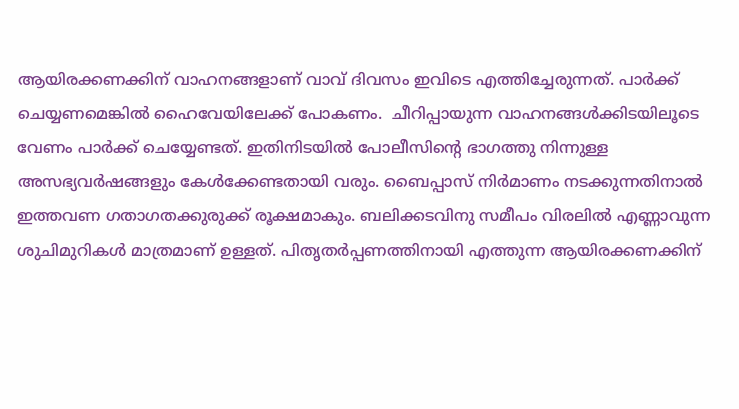ആയിരക്കണക്കിന് വാഹനങ്ങളാണ് വാവ് ദിവസം ഇവിടെ എത്തിച്ചേരുന്നത്. പാര്‍ക്ക് ചെയ്യണമെങ്കില്‍ ഹൈവേയിലേക്ക് പോകണം.  ചീറിപ്പായുന്ന വാഹനങ്ങള്‍ക്കിടയിലൂടെ വേണം പാര്‍ക്ക് ചെയ്യേണ്ടത്. ഇതിനിടയില്‍ പോലീസിന്റെ ഭാഗത്തു നിന്നുള്ള അസഭ്യവര്‍ഷങ്ങളും കേള്‍ക്കേണ്ടതായി വരും. ബൈപ്പാസ് നിര്‍മാണം നടക്കുന്നതിനാല്‍ ഇത്തവണ ഗതാഗതക്കുരുക്ക് രൂക്ഷമാകും. ബലിക്കടവിനു സമീപം വിരലില്‍ എണ്ണാവുന്ന ശുചിമുറികള്‍ മാത്രമാണ് ഉള്ളത്. പിതൃതര്‍പ്പണത്തിനായി എത്തുന്ന ആയിരക്കണക്കിന്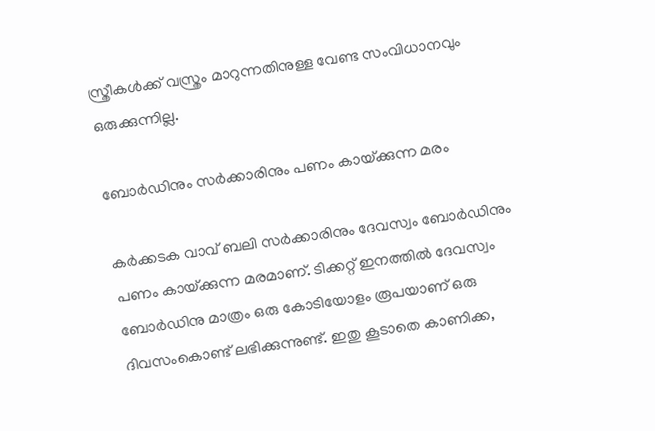സ്ത്രീകള്‍ക്ക് വസ്ത്രം മാറുന്നതിനുള്ള വേണ്ട സംവിധാനവും ഒരുക്കുന്നില്ല.

ബോര്‍ഡിനും സര്‍ക്കാരിനും പണം കായ്‌ക്കുന്ന മരം

കര്‍ക്കടക വാവ് ബലി സര്‍ക്കാരിനും ദേവസ്വം ബോര്‍ഡിനും  പണം കായ്‌ക്കുന്ന മരമാണ്. ടിക്കറ്റ് ഇനത്തില്‍ ദേവസ്വം ബോര്‍ഡിനു മാത്രം ഒരു കോടിയോളം രൂപയാണ് ഒരു ദിവസംകൊണ്ട് ലഭിക്കുന്നുണ്ട്. ഇതു കൂടാതെ കാണിക്ക,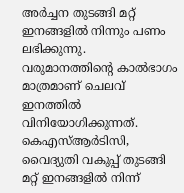അര്‍ച്ചന തുടങ്ങി മറ്റ് ഇനങ്ങളില്‍ നിന്നും പണം ലഭിക്കുന്നു. വരുമാനത്തിന്റെ കാല്‍ഭാഗം മാത്രമാണ് ചെലവ് ഇനത്തില്‍ വിനിയോഗിക്കുന്നത്. കെഎസ്ആര്‍ടിസി, വൈദ്യുതി വകുപ്പ് തുടങ്ങി മറ്റ് ഇനങ്ങളില്‍ നിന്ന്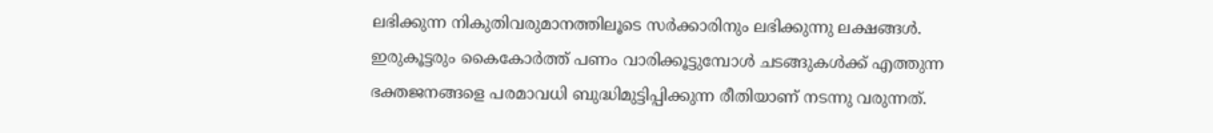ലഭിക്കുന്ന നികുതിവരുമാനത്തിലൂടെ സര്‍ക്കാരിനും ലഭിക്കുന്നു ലക്ഷങ്ങള്‍. ഇരുകൂട്ടരും കൈകോര്‍ത്ത് പണം വാരിക്കൂട്ടുമ്പോള്‍ ചടങ്ങുകള്‍ക്ക് എത്തുന്ന ഭക്തജനങ്ങളെ പരമാവധി ബുദ്ധിമുട്ടിപ്പിക്കുന്ന രീതിയാണ് നടന്നു വരുന്നത്.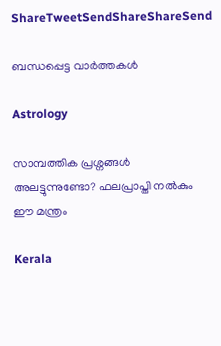ShareTweetSendShareShareSend

ബന്ധപ്പെട്ട വാര്‍ത്തകള്‍

Astrology

സാമ്പത്തിക പ്രശ്നങ്ങൾ അലട്ടുന്നുണ്ടോ? ഫലപ്രാപ്തി നൽകും ഈ മന്ത്രം

Kerala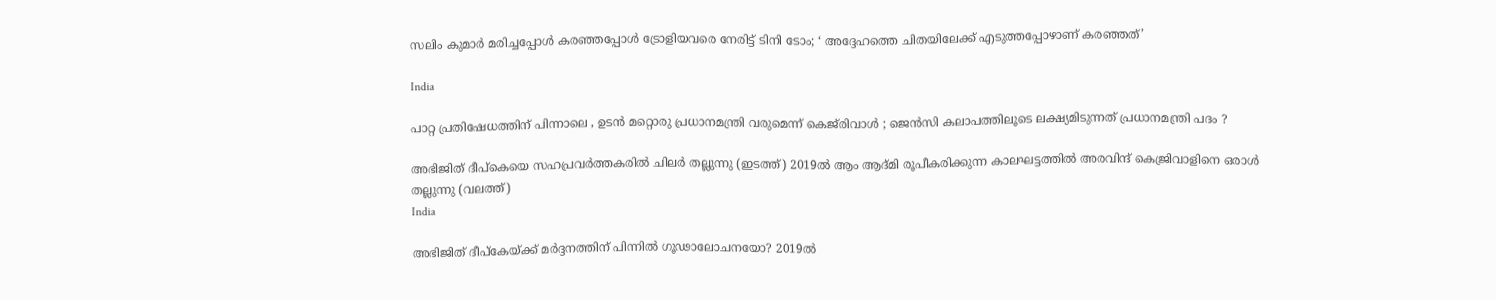സലിം കുമാര്‍ മരിച്ചപ്പോള്‍ കര‌ഞ്ഞപ്പോള്‍ ട്രോളിയവരെ നേരിട്ട് ടിനി ടോം; ‘ അദ്ദേഹത്തെ ചിതയിലേക്ക് എടുത്തപ്പോഴാണ് കരഞ്ഞത്’

India

പാറ്റ പ്രതിഷേധത്തിന് പിന്നാലെ , ഉടൻ മറ്റൊരു പ്രധാനമന്ത്രി വരുമെന്ന് കെജ്‌രിവാൾ ; ജെൻസി കലാപത്തിലൂടെ ലക്ഷ്യമിടുന്നത് പ്രധാനമന്ത്രി പദം ?

അഭിജിത് ദീപ്കെയെ സഹപ്രവര്‍ത്തകരില്‍ ചിലര്‍ തല്ലുന്നു (ഇടത്ത്) 2019ല്‍ ആം ആദ്മി രൂപീകരിക്കുന്ന കാലഘട്ടത്തില്‍ അരവിന്ദ് കെജ്രിവാളിനെ ഒരാള്‍ തല്ലുന്നു (വലത്ത്)
India

അഭിജിത് ദീപ്കേയ്‌ക്ക് മര്‍ദ്ദനത്തിന് പിന്നില്‍ ഗൂഢാലോചനയോ? 2019ല്‍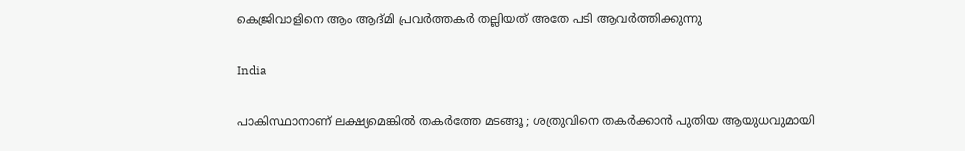കെജ്രിവാളിനെ ആം ആദ്മി പ്രവര്‍ത്തകര്‍ തല്ലിയത് അതേ പടി ആവര്‍ത്തിക്കുന്നു

India

പാകിസ്ഥാനാണ് ലക്ഷ്യമെങ്കിൽ തകർത്തേ മടങ്ങൂ ; ശത്രുവിനെ തകർക്കാൻ പുതിയ ആയുധവുമായി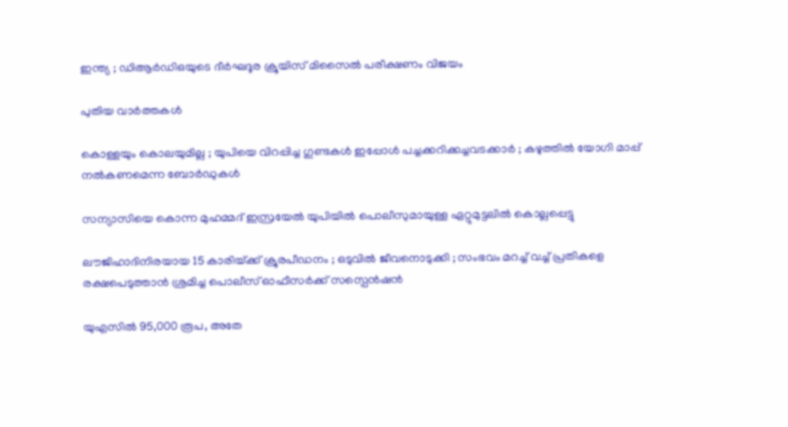ഇന്ത്യ ; ഡിആർഡിഒയുടെ ദീർഘദൂര ക്രൂയിസ് മിസൈൽ പരീക്ഷണം വിജയം

പുതിയ വാര്‍ത്തകള്‍

കൊള്ളയും കൊലയുമില്ല ; യുപിയെ വിറപ്പിച്ച ഗുണ്ടകൾ ഇപ്പോൾ പച്ചക്കറിക്കച്ചവടക്കാർ ; കഴുത്തിൽ യോഗി മാപ്പ് നൽകണമെന്ന ബോർഡുകൾ

സന്യാസിയെ കൊന്ന മുഹമ്മദ് ഇസ്രയേല്‍ യുപിയില്‍ പൊലീസുമായുള്ള ഏറ്റുമുട്ടലില്‍ കൊല്ലപ്പെട്ടു

ലൗജിഹാദിനിരയായ 15 കാരിയ്‌ക്ക് ക്രൂരപീഡനം ; ഒടുവിൽ ജീവനൊടുക്കി ; സംഭവം മറച്ച് വച്ച് പ്രതികളെ രക്ഷപെടുത്താൻ ശ്രമിച്ച പൊലീസ് ഓഫീസർക്ക് സസ്പെൻഷൻ

യുഎസില്‍ 95,000 രൂപ, അതേ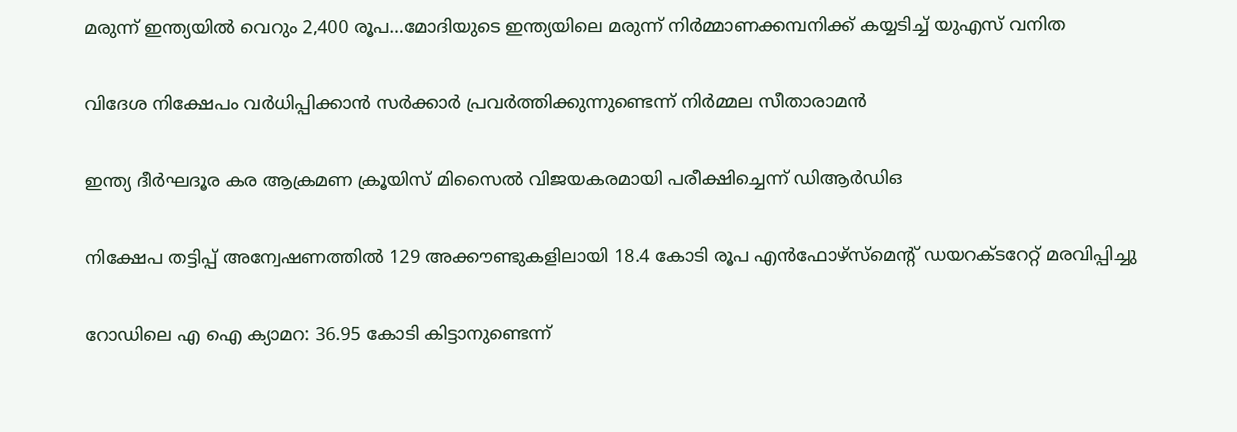മരുന്ന് ഇന്ത്യയില്‍ വെറും 2,400 രൂപ…മോദിയുടെ ഇന്ത്യയിലെ മരുന്ന് നിര്‍മ്മാണക്കമ്പനിക്ക് കയ്യടിച്ച് യുഎസ് വനിത

വിദേശ നിക്ഷേപം വർധിപ്പിക്കാൻ സർക്കാർ പ്രവർത്തിക്കുന്നുണ്ടെന്ന് നിർമ്മല സീതാരാമൻ

ഇന്ത്യ ദീർഘദൂര കര ആക്രമണ ക്രൂയിസ് മിസൈൽ വിജയകരമായി പരീക്ഷിച്ചെന്ന് ഡിആർഡിഒ

നിക്ഷേപ തട്ടിപ്പ് അന്വേഷണത്തിൽ 129 അക്കൗണ്ടുകളിലായി 18.4 കോടി രൂപ എൻഫോഴ്‌സ്‌മെന്റ് ഡയറക്ടറേറ്റ് മരവിപ്പിച്ചു

റോഡിലെ എ ഐ ക്യാമറ: 36.95 കോടി കിട്ടാനുണ്ടെന്ന്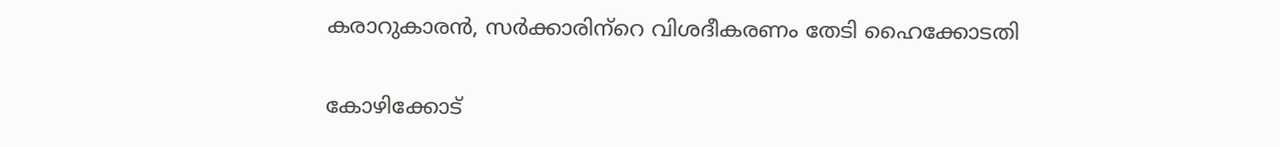കരാറുകാരന്‍, സര്‍ക്കാരിന്‌റെ വിശദീകരണം തേടി ഹൈക്കോടതി

കോഴിക്കോട്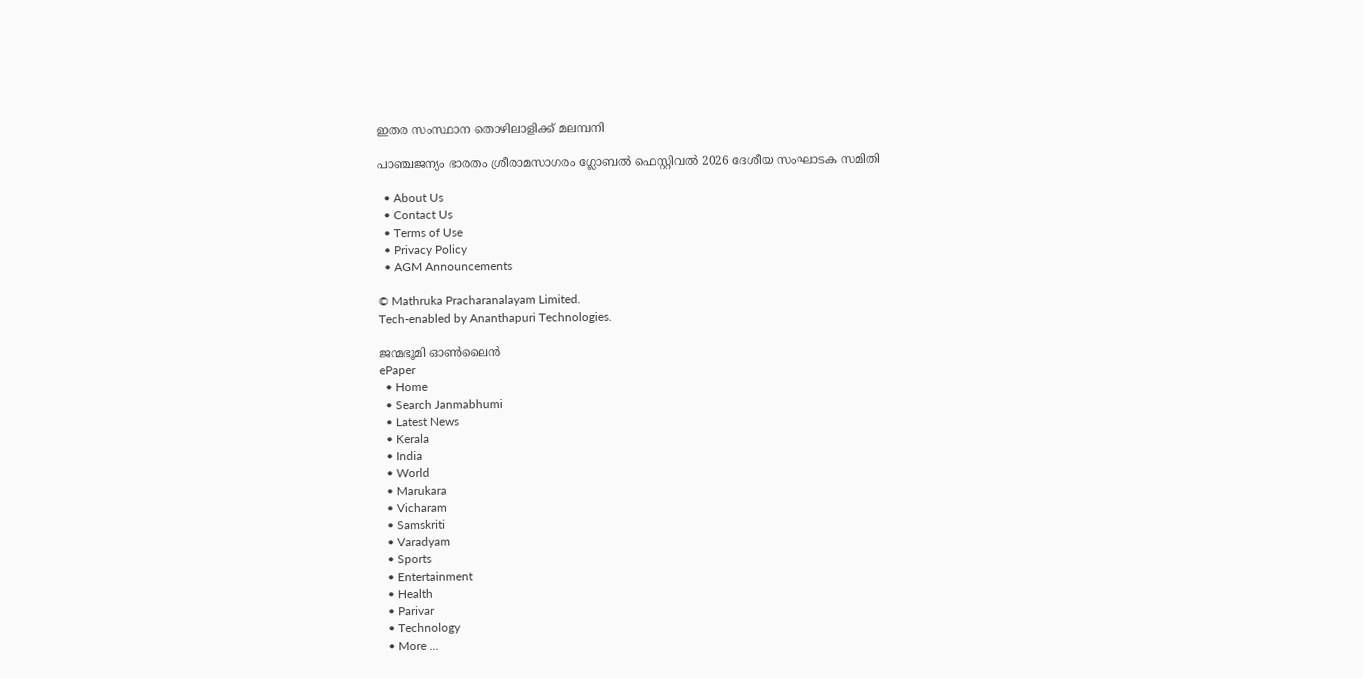ഇതര സംസ്ഥാന തൊഴിലാളിക്ക് മലമ്പനി

പാഞ്ചജന്യം ഭാരതം ശ്രീരാമസാഗരം ഗ്ലോബല്‍ ഫെസ്റ്റിവല്‍ 2026 ദേശീയ സംഘാടക സമിതി

  • About Us
  • Contact Us
  • Terms of Use
  • Privacy Policy
  • AGM Announcements

© Mathruka Pracharanalayam Limited.
Tech-enabled by Ananthapuri Technologies.

ജന്മഭൂമി ഓണ്‍ലൈന്‍
ePaper
  • Home
  • Search Janmabhumi
  • Latest News
  • Kerala
  • India
  • World
  • Marukara
  • Vicharam
  • Samskriti
  • Varadyam
  • Sports
  • Entertainment
  • Health
  • Parivar
  • Technology
  • More …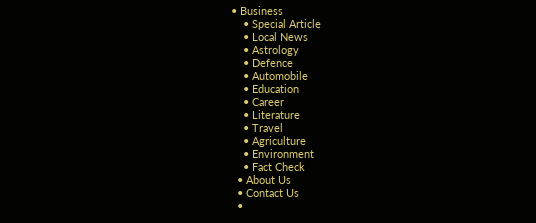• Business
    • Special Article
    • Local News
    • Astrology
    • Defence
    • Automobile
    • Education
    • Career
    • Literature
    • Travel
    • Agriculture
    • Environment
    • Fact Check
  • About Us
  • Contact Us
  •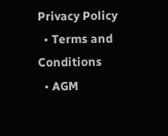Privacy Policy
  • Terms and Conditions
  • AGM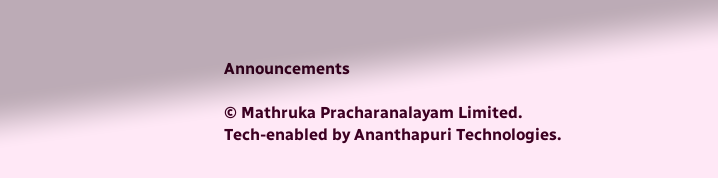Announcements

© Mathruka Pracharanalayam Limited.
Tech-enabled by Ananthapuri Technologies.